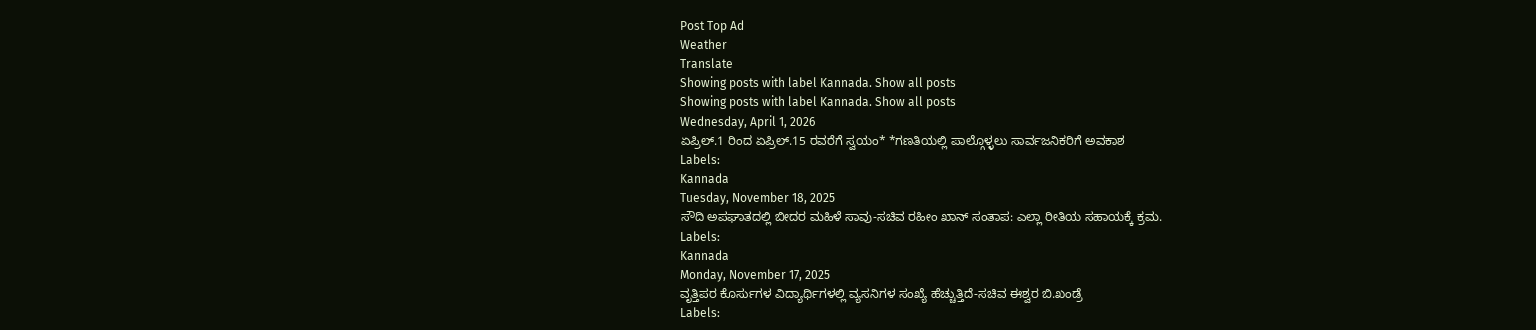Post Top Ad
Weather
Translate
Showing posts with label Kannada. Show all posts
Showing posts with label Kannada. Show all posts
Wednesday, April 1, 2026
ಏಪ್ರಿಲ್.1 ರಿಂದ ಏಪ್ರಿಲ್.15 ರವರೆಗೆ ಸ್ವಯಂ* *ಗಣತಿಯಲ್ಲಿ ಪಾಲ್ಗೊಳ್ಳಲು ಸಾರ್ವಜನಿಕರಿಗೆ ಅವಕಾಶ
Labels:
Kannada
Tuesday, November 18, 2025
ಸೌದಿ ಅಪಘಾತದಲ್ಲಿ ಬೀದರ ಮಹಿಳೆ ಸಾವು-ಸಚಿವ ರಹೀಂ ಖಾನ್ ಸಂತಾಪ: ಎಲ್ಲಾ ರೀತಿಯ ಸಹಾಯಕ್ಕೆ ಕ್ರಮ.
Labels:
Kannada
Monday, November 17, 2025
ವೃತ್ತಿಪರ ಕೊರ್ಸುಗಳ ವಿದ್ಯಾರ್ಥಿಗಳಲ್ಲಿ ವ್ಯಸನಿಗಳ ಸಂಖ್ಯೆ ಹೆಚ್ಚುತ್ತಿದೆ-ಸಚಿವ ಈಶ್ವರ ಬಿ.ಖಂಡ್ರೆ
Labels: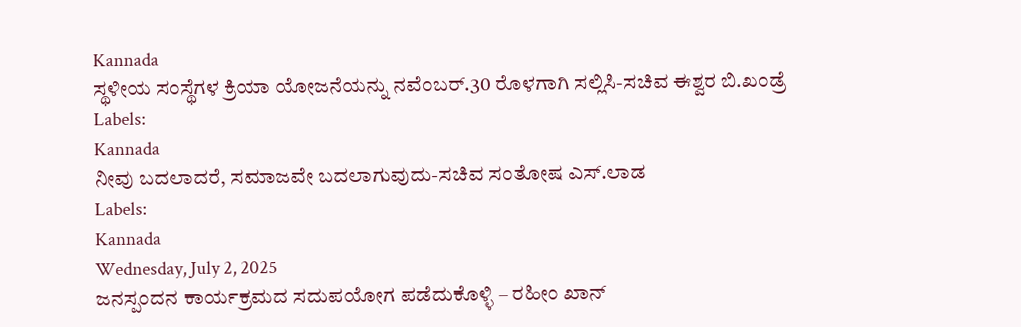Kannada
ಸ್ಥಳೀಯ ಸಂಸ್ಥೆಗಳ ಕ್ರಿಯಾ ಯೋಜನೆಯನ್ನು ನವೆಂಬರ್.30 ರೊಳಗಾಗಿ ಸಲ್ಲಿಸಿ-ಸಚಿವ ಈಶ್ವರ ಬಿ.ಖಂಡ್ರೆ
Labels:
Kannada
ನೀವು ಬದಲಾದರೆ, ಸಮಾಜವೇ ಬದಲಾಗುವುದು-ಸಚಿವ ಸಂತೋಷ ಎಸ್.ಲಾಡ
Labels:
Kannada
Wednesday, July 2, 2025
ಜನಸ್ಪಂದನ ಕಾರ್ಯಕ್ರಮದ ಸದುಪಯೋಗ ಪಡೆದುಕೊಳ್ಳಿ – ರಹೀಂ ಖಾನ್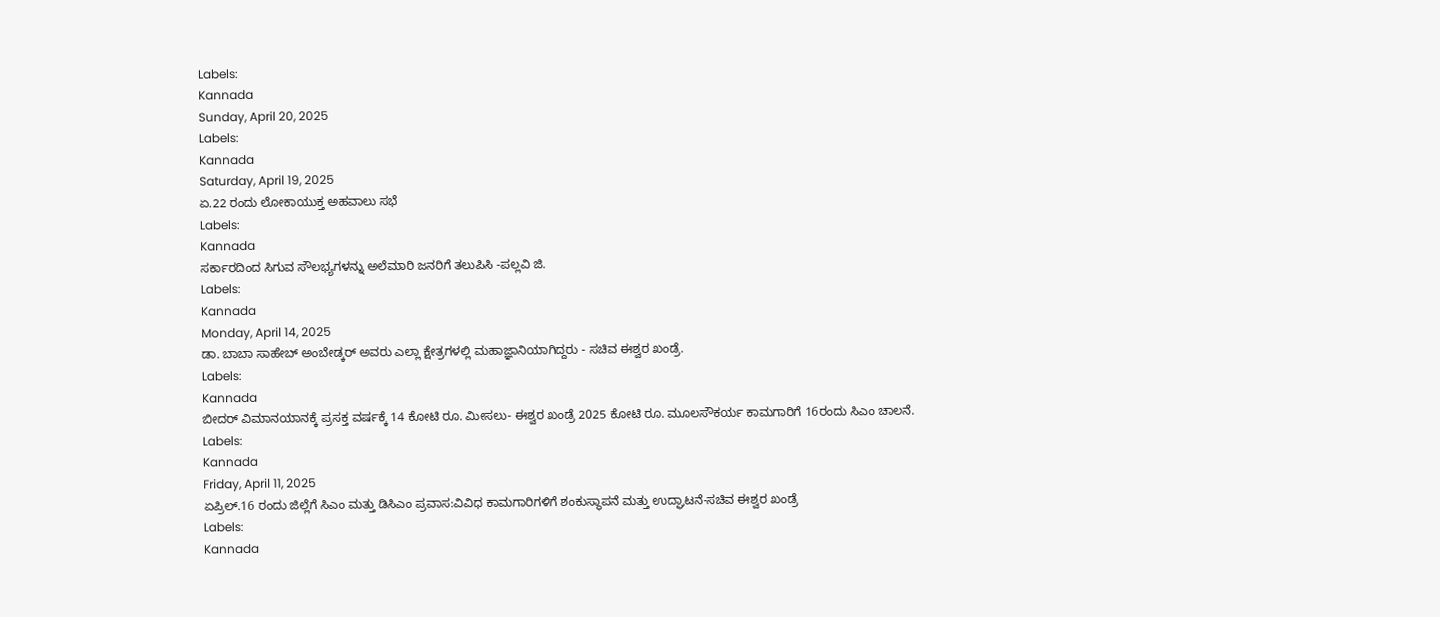Labels:
Kannada
Sunday, April 20, 2025
Labels:
Kannada
Saturday, April 19, 2025
ಏ.22 ರಂದು ಲೋಕಾಯುಕ್ತ ಅಹವಾಲು ಸಭೆ
Labels:
Kannada
ಸರ್ಕಾರದಿಂದ ಸಿಗುವ ಸೌಲಭ್ಯಗಳನ್ನು ಅಲೆಮಾರಿ ಜನರಿಗೆ ತಲುಪಿಸಿ -ಪಲ್ಲವಿ ಜಿ.
Labels:
Kannada
Monday, April 14, 2025
ಡಾ. ಬಾಬಾ ಸಾಹೇಬ್ ಅಂಬೇಡ್ಕರ್ ಅವರು ಎಲ್ಲಾ ಕ್ಷೇತ್ರಗಳಲ್ಲಿ ಮಹಾಜ್ಞಾನಿಯಾಗಿದ್ದರು - ಸಚಿವ ಈಶ್ವರ ಖಂಡ್ರೆ.
Labels:
Kannada
ಬೀದರ್ ವಿಮಾನಯಾನಕ್ಕೆ ಪ್ರಸಕ್ತ ವರ್ಷಕ್ಕೆ 14 ಕೋಟಿ ರೂ. ಮೀಸಲು- ಈಶ್ವರ ಖಂಡ್ರೆ 2025 ಕೋಟಿ ರೂ. ಮೂಲಸೌಕರ್ಯ ಕಾಮಗಾರಿಗೆ 16ರಂದು ಸಿಎಂ ಚಾಲನೆ.
Labels:
Kannada
Friday, April 11, 2025
ಏಪ್ರಿಲ್.16 ರಂದು ಜಿಲ್ಲೆಗೆ ಸಿಎಂ ಮತ್ತು ಡಿಸಿಎಂ ಪ್ರವಾಸ:ವಿವಿಧ ಕಾಮಗಾರಿಗಳಿಗೆ ಶಂಕುಸ್ಥಾಪನೆ ಮತ್ತು ಉದ್ಘಾಟನೆ-ಸಚಿವ ಈಶ್ವರ ಖಂಡ್ರೆ
Labels:
Kannada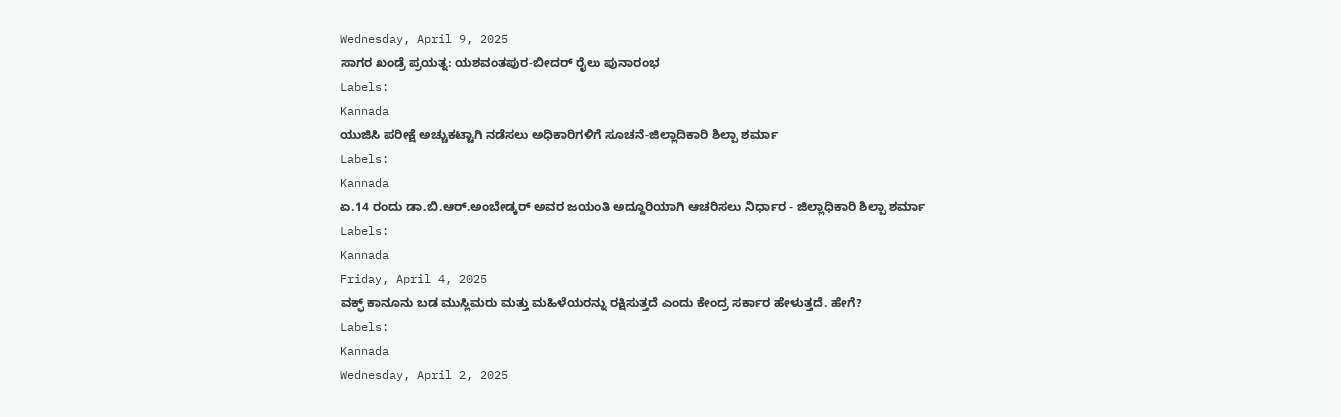Wednesday, April 9, 2025
ಸಾಗರ ಖಂಡ್ರೆ ಪ್ರಯತ್ನ: ಯಶವಂತಪುರ-ಬೀದರ್ ರೈಲು ಪುನಾರಂಭ
Labels:
Kannada
ಯುಜಿಸಿ ಪರೀಕ್ಷೆ ಅಚ್ಚುಕಟ್ಟಾಗಿ ನಡೆಸಲು ಅಧಿಕಾರಿಗಳಿಗೆ ಸೂಚನೆ-ಜಿಲ್ಲಾದಿಕಾರಿ ಶಿಲ್ಪಾ ಶರ್ಮಾ
Labels:
Kannada
ಏ.14 ರಂದು ಡಾ.ಬಿ.ಆರ್.ಅಂಬೇಡ್ಕರ್ ಅವರ ಜಯಂತಿ ಅದ್ದೂರಿಯಾಗಿ ಆಚರಿಸಲು ನಿರ್ಧಾರ - ಜಿಲ್ಲಾಧಿಕಾರಿ ಶಿಲ್ಪಾ ಶರ್ಮಾ
Labels:
Kannada
Friday, April 4, 2025
ವಕ್ಫ್ ಕಾನೂನು ಬಡ ಮುಸ್ಲಿಮರು ಮತ್ತು ಮಹಿಳೆಯರನ್ನು ರಕ್ಷಿಸುತ್ತದೆ ಎಂದು ಕೇಂದ್ರ ಸರ್ಕಾರ ಹೇಳುತ್ತದೆ. ಹೇಗೆ?
Labels:
Kannada
Wednesday, April 2, 2025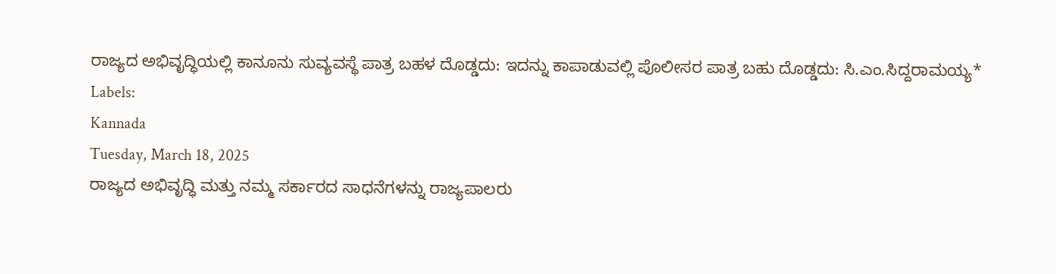ರಾಜ್ಯದ ಅಭಿವೃದ್ಧಿಯಲ್ಲಿ ಕಾನೂನು ಸುವ್ಯವಸ್ಥೆ ಪಾತ್ರ ಬಹಳ ದೊಡ್ಡದು: ಇದನ್ನು ಕಾಪಾಡುವಲ್ಲಿ ಪೊಲೀಸರ ಪಾತ್ರ ಬಹು ದೊಡ್ಡದು: ಸಿ.ಎಂ.ಸಿದ್ದರಾಮಯ್ಯ*
Labels:
Kannada
Tuesday, March 18, 2025
ರಾಜ್ಯದ ಅಭಿವೃದ್ಧಿ ಮತ್ತು ನಮ್ಮ ಸರ್ಕಾರದ ಸಾಧನೆಗಳನ್ನು ರಾಜ್ಯಪಾಲರು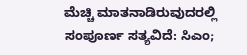ಮೆಚ್ಚಿ ಮಾತನಾಡಿರುವುದರಲ್ಲಿ ಸಂಪೂರ್ಣ ಸತ್ಯವಿದೆ: ಸಿಎಂ;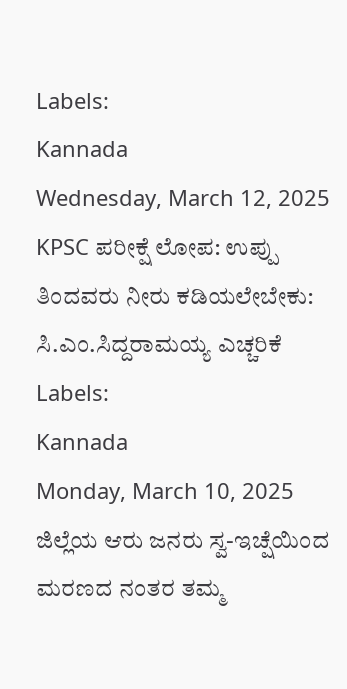Labels:
Kannada
Wednesday, March 12, 2025
KPSC ಪರೀಕ್ಷೆ ಲೋಪ: ಉಪ್ಪು ತಿಂದವರು ನೀರು ಕಡಿಯಲೇಬೇಕು: ಸಿ.ಎಂ.ಸಿದ್ದರಾಮಯ್ಯ ಎಚ್ಚರಿಕೆ
Labels:
Kannada
Monday, March 10, 2025
ಜಿಲ್ಲೆಯ ಆರು ಜನರು ಸ್ವ-ಇಚ್ಷೆಯಿಂದ ಮರಣದ ನಂತರ ತಮ್ಮ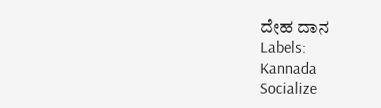ದೇಹ ದಾನ
Labels:
Kannada
Socialize